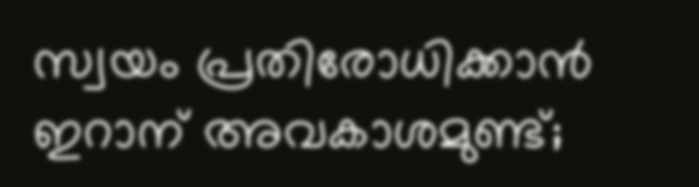സ്വയം പ്രതിരോധിക്കാൻ ഇറാന് അവകാശമുണ്ട്;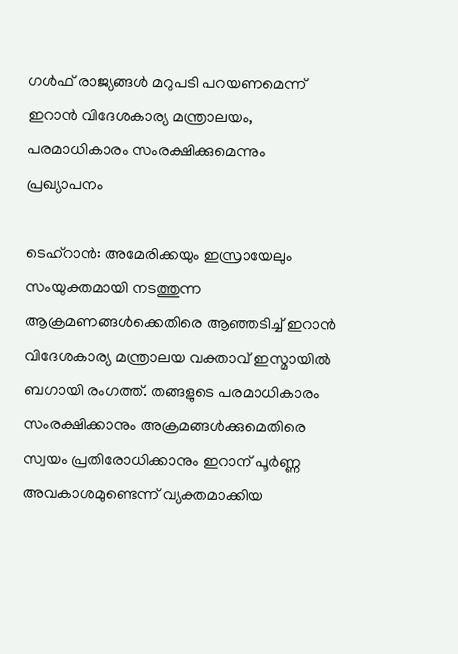ഗൾഫ് രാജ്യങ്ങൾ മറുപടി പറയണമെന്ന് ഇറാൻ വിദേശകാര്യ മന്ത്രാലയം, പരമാധികാരം സംരക്ഷിക്കുമെന്നും പ്രഖ്യാപനം

ടെഹ്റാൻ: അമേരിക്കയും ഇസ്രായേലും സംയുക്തമായി നടത്തുന്ന ആക്രമണങ്ങൾക്കെതിരെ ആഞ്ഞടിച്ച് ഇറാൻ വിദേശകാര്യ മന്ത്രാലയ വക്താവ് ഇസ്മായിൽ ബഗായി രംഗത്ത്. തങ്ങളുടെ പരമാധികാരം സംരക്ഷിക്കാനും അക്രമങ്ങൾക്കുമെതിരെ സ്വയം പ്രതിരോധിക്കാനും ഇറാന് പൂർണ്ണ അവകാശമുണ്ടെന്ന് വ്യക്തമാക്കിയ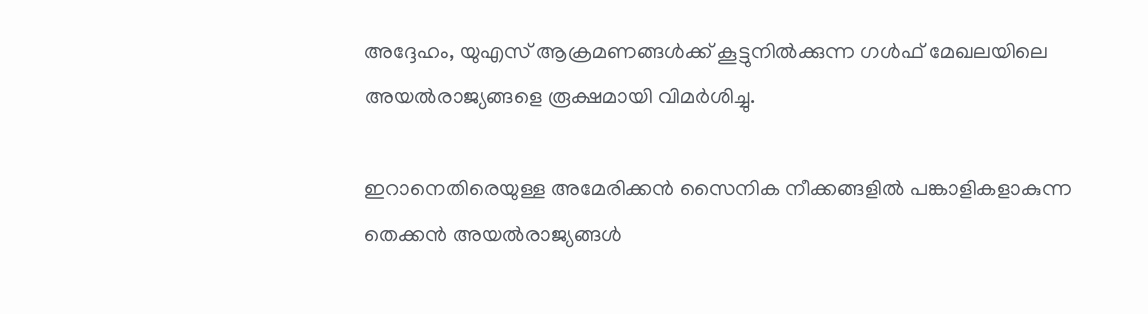അദ്ദേഹം, യുഎസ് ആക്രമണങ്ങൾക്ക് കൂട്ടുനിൽക്കുന്ന ഗൾഫ് മേഖലയിലെ അയൽരാജ്യങ്ങളെ രൂക്ഷമായി വിമർശിച്ചു.

ഇറാനെതിരെയുള്ള അമേരിക്കൻ സൈനിക നീക്കങ്ങളിൽ പങ്കാളികളാകുന്ന തെക്കൻ അയൽരാജ്യങ്ങൾ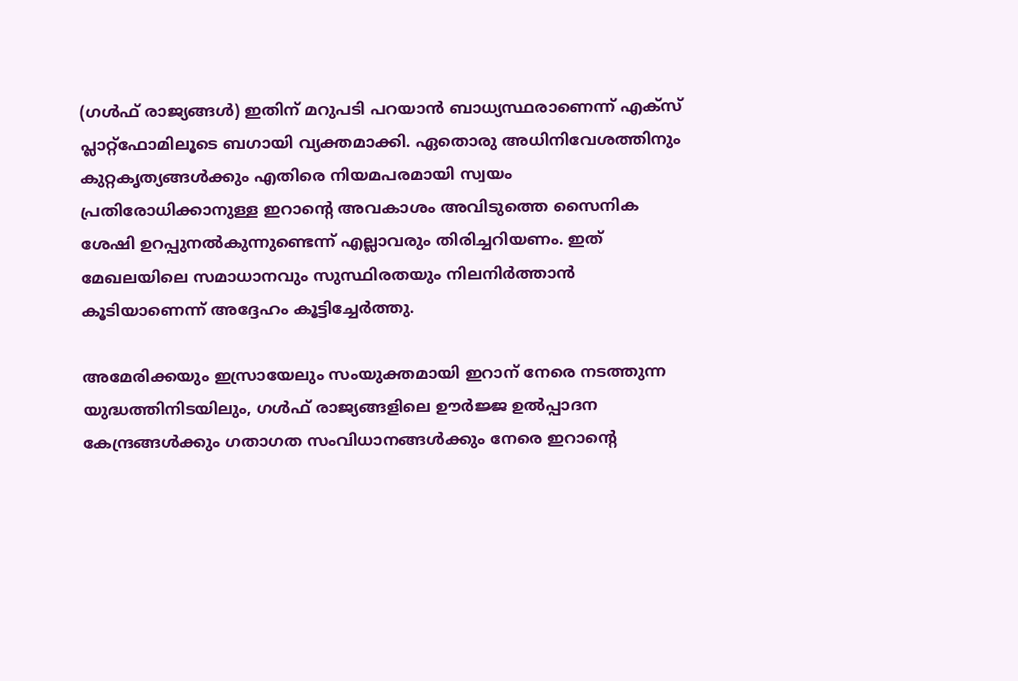(ഗൾഫ് രാജ്യങ്ങൾ) ഇതിന് മറുപടി പറയാൻ ബാധ്യസ്ഥരാണെന്ന് എക്സ് പ്ലാറ്റ്‌ഫോമിലൂടെ ബഗായി വ്യക്തമാക്കി. ഏതൊരു അധിനിവേശത്തിനും കുറ്റകൃത്യങ്ങൾക്കും എതിരെ നിയമപരമായി സ്വയം പ്രതിരോധിക്കാനുള്ള ഇറാന്റെ അവകാശം അവിടുത്തെ സൈനിക ശേഷി ഉറപ്പുനൽകുന്നുണ്ടെന്ന് എല്ലാവരും തിരിച്ചറിയണം. ഇത് മേഖലയിലെ സമാധാനവും സുസ്ഥിരതയും നിലനിർത്താൻ കൂടിയാണെന്ന് അദ്ദേഹം കൂട്ടിച്ചേർത്തു.

അമേരിക്കയും ഇസ്രായേലും സംയുക്തമായി ഇറാന് നേരെ നടത്തുന്ന യുദ്ധത്തിനിടയിലും, ഗൾഫ് രാജ്യങ്ങളിലെ ഊർജ്ജ ഉൽപ്പാദന കേന്ദ്രങ്ങൾക്കും ഗതാഗത സംവിധാനങ്ങൾക്കും നേരെ ഇറാന്റെ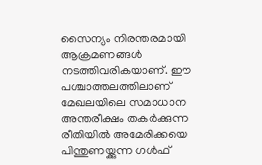സൈന്യം നിരന്തരമായി ആക്രമണങ്ങൾ നടത്തിവരികയാണ്. ഈ പശ്ചാത്തലത്തിലാണ് മേഖലയിലെ സമാധാന അന്തരീക്ഷം തകർക്കുന്ന രീതിയിൽ അമേരിക്കയെ പിന്തുണയ്ക്കുന്ന ഗൾഫ്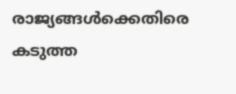രാജ്യങ്ങൾക്കെതിരെ കടുത്ത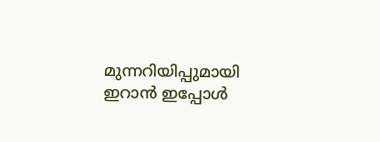മുന്നറിയിപ്പുമായി ഇറാൻ ഇപ്പോൾ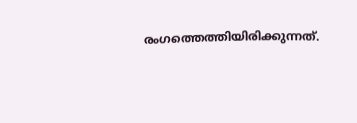രംഗത്തെത്തിയിരിക്കുന്നത്.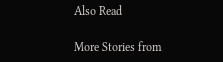Also Read

More Stories from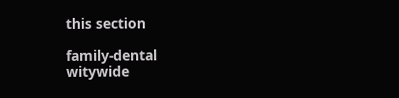this section

family-dental
witywide